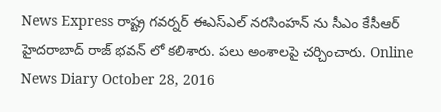News Express రాష్ట్ర గవర్నర్ ఈఎస్ఎల్ నరసింహన్ ను సీఎం కేసీఆర్ హైదరాబాద్ రాజ్ భవన్ లో కలిశారు. పలు అంశాలపై చర్చించారు. Online News Diary October 28, 2016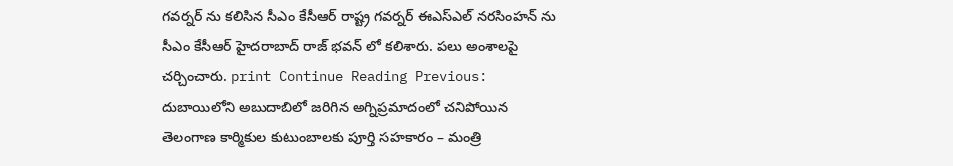గవర్నర్ ను కలిసిన సీఎం కేసీఆర్ రాష్ట్ర గవర్నర్ ఈఎస్ఎల్ నరసింహన్ ను సీఎం కేసీఆర్ హైదరాబాద్ రాజ్ భవన్ లో కలిశారు. పలు అంశాలపై చర్చించారు. print Continue Reading Previous: దుబాయిలోని అబుదాబిలో జరిగిన అగ్నిప్రమాదంలో చనిపోయిన తెలంగాణ కార్మికుల కుటుంబాలకు పూర్తి సహకారం – మంత్రి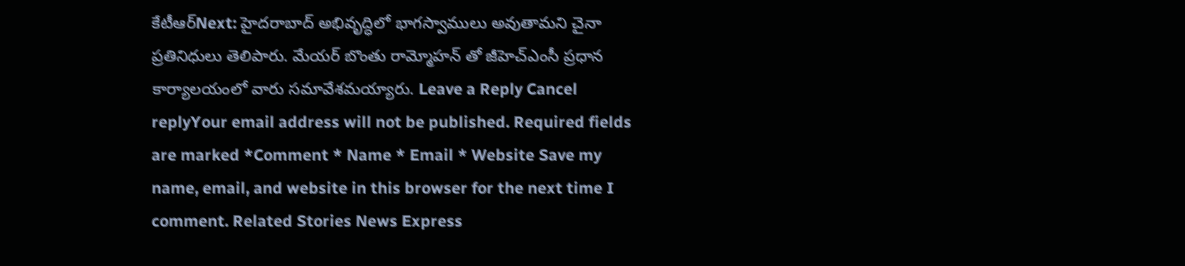కేటీఆర్Next: హైదరాబాద్ అభివృద్ధిలో భాగస్వాములు అవుతామని చైనా ప్రతినిధులు తెలిపారు. మేయర్ బొంతు రామ్మోహన్ తో జీహెచ్ఎంసీ ప్రధాన కార్యాలయంలో వారు సమావేశమయ్యారు. Leave a Reply Cancel replyYour email address will not be published. Required fields are marked *Comment * Name * Email * Website Save my name, email, and website in this browser for the next time I comment. Related Stories News Express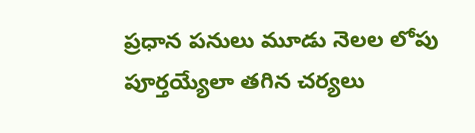ప్రధాన పనులు మూడు నెలల లోపు పూర్తయ్యేలా తగిన చర్యలు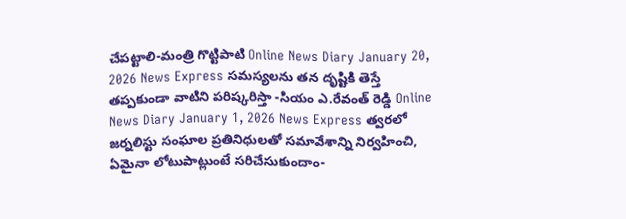చేపట్టాలి-మంత్రి గొట్టిపాటి Online News Diary January 20, 2026 News Express సమస్యలను తన దృష్టికి తెస్తే తప్పకుండా వాటిని పరిష్కరిస్తా -సియం ఎ.రేవంత్ రెడ్డి Online News Diary January 1, 2026 News Express త్వరలో జర్నలిస్టు సంఘాల ప్రతినిధులతో సమావేశాన్ని నిర్వహించి, ఏమైనా లోటుపాట్లుంటే సరిచేసుకుందాం-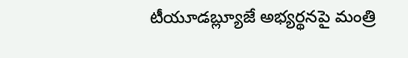టీయూడబ్ల్యూజే అభ్యర్థనపై మంత్రి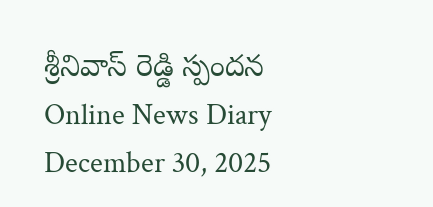శ్రీనివాస్ రెడ్డి స్పందన Online News Diary December 30, 2025